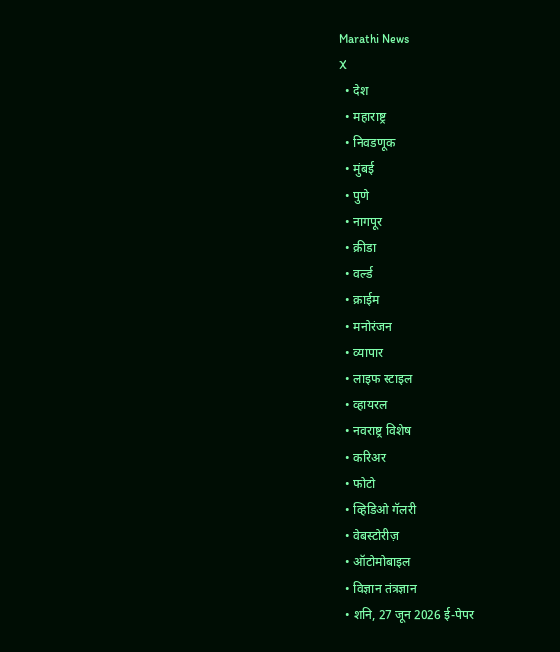Marathi News
X
  • देश
  • महाराष्ट्र
  • निवडणूक
  • मुंबई
  • पुणे
  • नागपूर
  • क्रीडा
  • वर्ल्ड
  • क्राईम
  • मनोरंजन
  • व्यापार
  • लाइफ स्टाइल
  • व्हायरल
  • नवराष्ट्र विशेष
  • करिअर
  • फोटो
  • व्हिडिओ गॅलरी
  • वेबस्टोरीज़
  • ऑटोमोबाइल
  • विज्ञान तंत्रज्ञान
  • शनि, 27 जून 2026 ई-पेपर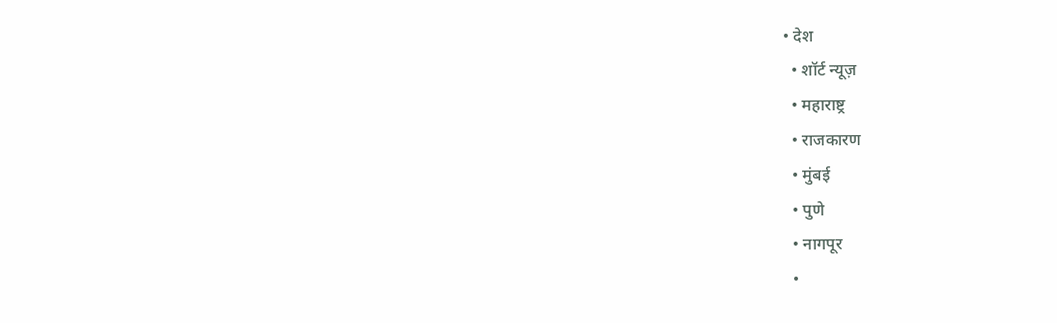• देश
  • शॉर्ट न्यूज़
  • महाराष्ट्र
  • राजकारण
  • मुंबई
  • पुणे
  • नागपूर
  •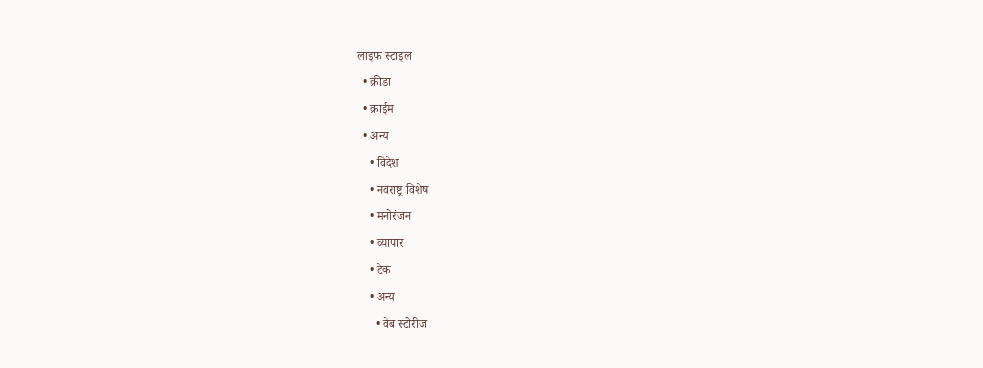लाइफ स्टाइल
  • क्रीडा
  • क्राईम
  • अन्य
    • विदेश
    • नवराष्ट्र विशेष
    • मनोरंजन
    • व्यापार
    • टेक
    • अन्य
      • वेब स्टोरीज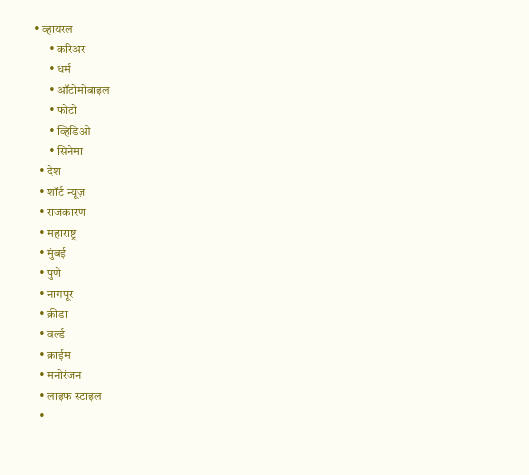• व्हायरल
      • करिअर
      • धर्म
      • ऑटोमोबाइल
      • फोटो
      • व्हिडिओ
      • सिनेमा
  • देश
  • शॉर्ट न्यूज़
  • राजकारण
  • महाराष्ट्र
  • मुंबई
  • पुणे
  • नागपूर
  • क्रीडा
  • वर्ल्ड
  • क्राईम
  • मनोरंजन
  • लाइफ स्टाइल
  •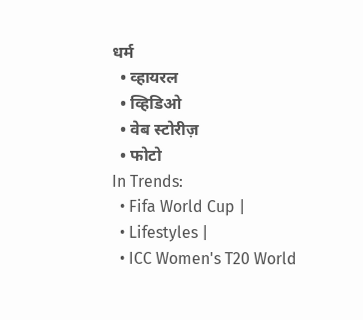धर्म
  • व्हायरल
  • व्हिडिओ
  • वेब स्टोरीज़
  • फोटो
In Trends:
  • Fifa World Cup |
  • Lifestyles |
  • ICC Women's T20 World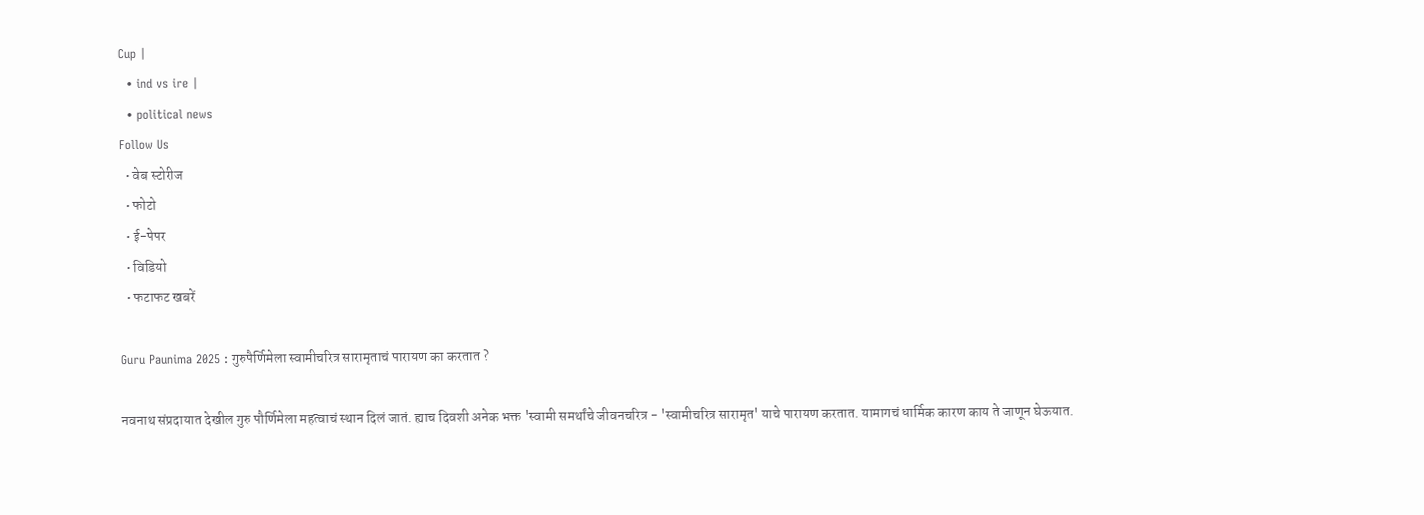Cup |
  • ind vs ire |
  • political news
Follow Us
  • वेब स्टोरीज
  • फोटो
  • ई-पेपर
  • विडियो
  • फटाफट खबरें

Guru Paunima 2025 : गुरुपैर्णिमेला स्वामीचरित्र सारामृताचं पारायण का करतात ?

नवनाथ संप्रदायात देखील गुरु पौर्णिमेला महत्वाचं स्थान दिलं जातं. ह्याच दिवशी अनेक भक्त 'स्वामी समर्थांचे जीवनचरित्र - 'स्वामीचरित्र सारामृत' याचे पारायण करतात. यामागचं धार्मिक कारण काय ते जाणून घेऊयात.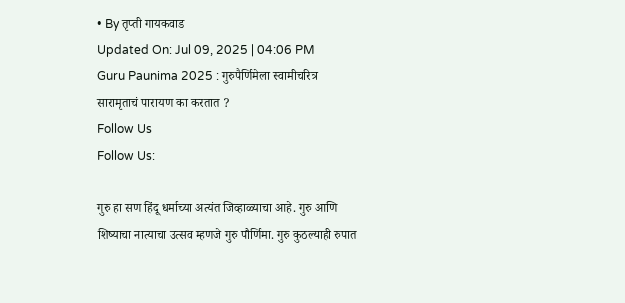• By तृप्ती गायकवाड
Updated On: Jul 09, 2025 | 04:06 PM
Guru Paunima 2025 : गुरुपैर्णिमेला स्वामीचरित्र सारामृताचं पारायण का करतात ?
Follow Us
Follow Us:

गुरु हा सण हिंदू धर्माच्या अत्यंत जिव्हाळ्याचा आहे. गुरु आणि शिष्याचा नात्याचा उत्सव म्हणजे गुरु पौर्णिमा. गुरु कुठल्याही रुपात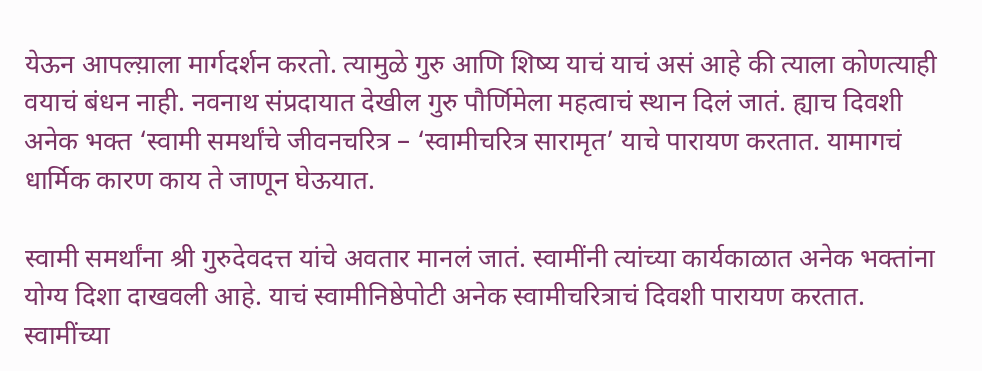येऊन आपल्य़ाला मार्गदर्शन करतो. त्यामुळे गुरु आणि शिष्य याचं याचं असं आहे की त्याला कोणत्याही वयाचं बंधन नाही. नवनाथ संप्रदायात देखील गुरु पौर्णिमेला महत्वाचं स्थान दिलं जातं. ह्याच दिवशी अनेक भक्त ‘स्वामी समर्थांचे जीवनचरित्र – ‘स्वामीचरित्र सारामृत’ याचे पारायण करतात. यामागचं धार्मिक कारण काय ते जाणून घेऊयात.

स्वामी समर्थांना श्री गुरुदेवदत्त यांचे अवतार मानलं जातं. स्वामींनी त्यांच्या कार्यकाळात अनेक भक्तांना योग्य दिशा दाखवली आहे. याचं स्वामीनिष्ठेपोटी अनेक स्वामीचरित्राचं दिवशी पारायण करतात. स्वामींच्या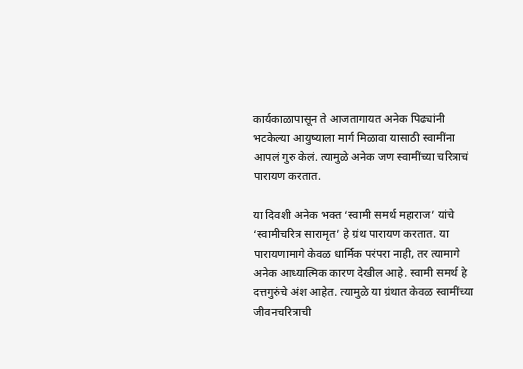कार्यकाळापासून ते आजतागायत अनेक पिढ्यांनी भटकेल्या आयुष्याला मार्ग मिळावा यासाठी स्वामींना आपलं गुरु केलं. त्यामुळे अनेक जण स्वामींच्या चरित्राचं पारायण करतात.

या दिवशी अनेक भक्त ‘स्वामी समर्थ महाराज’ यांचे ‘स्वामीचरित्र सारामृत’ हे ग्रंथ पारायण करतात. या पारायणामागे केवळ धार्मिक परंपरा नाही, तर त्यामागे अनेक आध्यात्मिक कारण देखील आहे. स्वामी समर्थ हे दत्तगुरुंचे अंश आहेत. त्यामुळे या ग्रंथात केवळ स्वामींच्या जीवनचरित्राची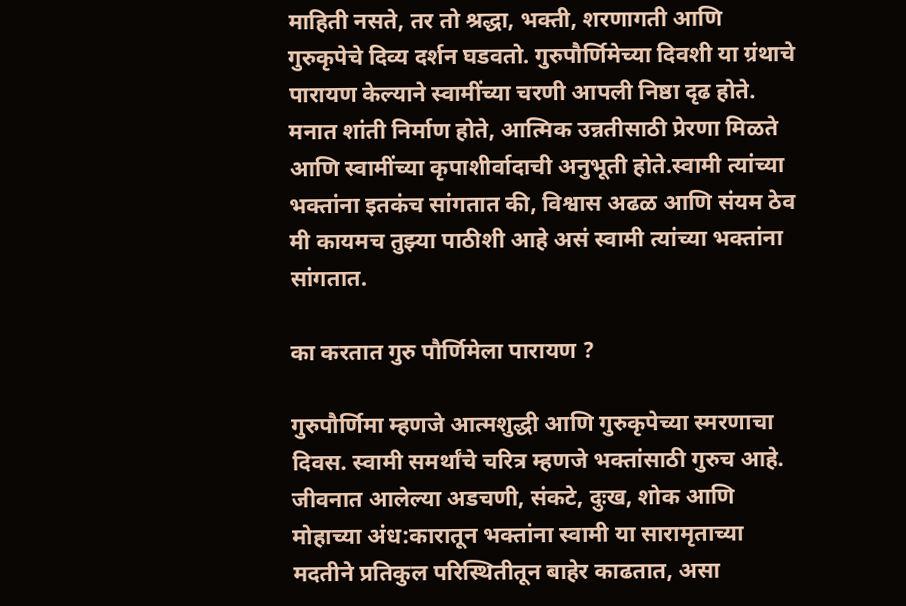माहिती नसते, तर तो श्रद्धा, भक्ती, शरणागती आणि गुरुकृपेचे दिव्य दर्शन घडवतो. गुरुपौर्णिमेच्या दिवशी या ग्रंथाचे पारायण केल्याने स्वामींच्या चरणी आपली निष्ठा दृढ होते. मनात शांती निर्माण होते, आत्मिक उन्नतीसाठी प्रेरणा मिळते आणि स्वामींच्या कृपाशीर्वादाची अनुभूती होते.स्वामी त्यांच्या भक्तांना इतकंच सांगतात की, विश्वास अढळ आणि संयम ठेव मी कायमच तुझ्या पाठीशी आहे असं स्वामी त्यांच्या भक्तांना सांगतात.

का करतात गुरु पौर्णिमेला पारायण ?

गुरुपौर्णिमा म्हणजे आत्मशुद्धी आणि गुरुकृपेच्या स्मरणाचा दिवस. स्वामी समर्थांचे चरित्र म्हणजे भक्तांसाठी गुरुच आहे. जीवनात आलेल्या अडचणी, संकटे, दुःख, शोक आणि मोहाच्या अंध:कारातून भक्तांना स्वामी या सारामृताच्या मदतीने प्रतिकुल परिस्थितीतून बाहेर काढतात, असा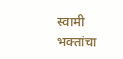स्वामी भक्तांचा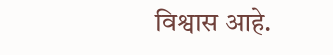विश्वास आहे.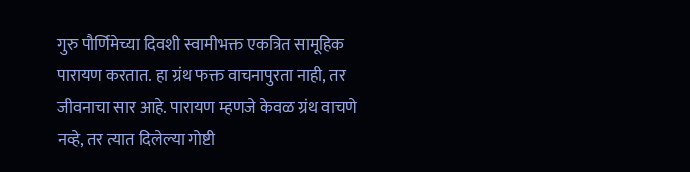गुरु पौर्णिमेच्या दिवशी स्वामीभक्त एकत्रित सामूहिक पारायण करतात. हा ग्रंथ फक्त वाचनापुरता नाही, तर जीवनाचा सार आहे. पारायण म्हणजे केवळ ग्रंथ वाचणे नव्हे, तर त्यात दिलेल्या गोष्टी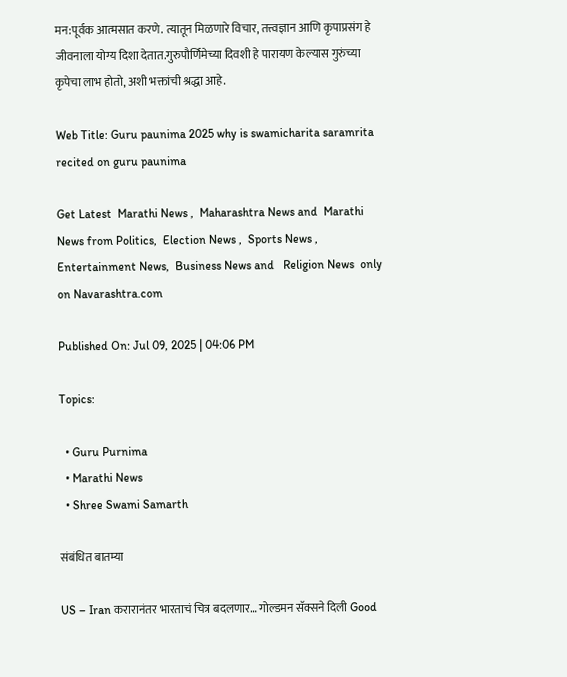मन:पूर्वक आत्मसात करणे. त्यातून मिळणारे विचार, तत्त्वज्ञान आणि कृपाप्रसंग हे जीवनाला योग्य दिशा देतात.गुरुपौर्णिमेच्या दिवशी हे पारायण केल्यास गुरुंच्या कृपेचा लाभ होतो, अशी भक्तांची श्रद्धा आहे.

Web Title: Guru paunima 2025 why is swamicharita saramrita recited on guru paunima

Get Latest  Marathi News ,  Maharashtra News and  Marathi News from Politics,  Election News ,  Sports News ,  Entertainment News,  Business News and   Religion News  only on Navarashtra.com

Published On: Jul 09, 2025 | 04:06 PM

Topics:

  • Guru Purnima
  • Marathi News
  • Shree Swami Samarth

संबंधित बातम्या

US – Iran करारानंतर भारताचं चित्र बदलणार… गोल्डमन सॅक्सने दिली Good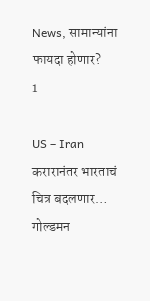News, सामान्यांना फायदा होणार?
1

US – Iran करारानंतर भारताचं चित्र बदलणार… गोल्डमन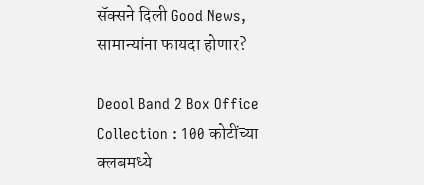सॅक्सने दिली Good News, सामान्यांना फायदा होणार?

Deool Band 2 Box Office Collection : 100 कोटींच्या क्लबमध्ये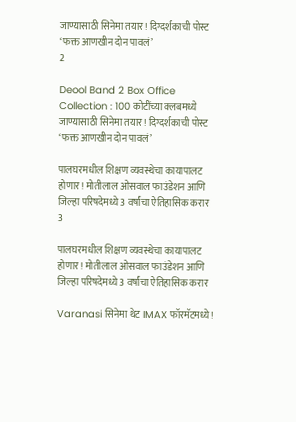जाण्यासाठी सिनेमा तयार! दिग्दर्शकाची पोस्ट ‘फक्त आणखीन दोन पावलं’
2

Deool Band 2 Box Office Collection : 100 कोटींच्या क्लबमध्ये जाण्यासाठी सिनेमा तयार! दिग्दर्शकाची पोस्ट ‘फक्त आणखीन दोन पावलं’

पालघरमधील शिक्षण व्यवस्थेचा कायापालट होणार! मोतीलाल ओसवाल फाउंडेशन आणि जिल्हा परिषदेमध्ये 3 वर्षांचा ऐतिहासिक करार
3

पालघरमधील शिक्षण व्यवस्थेचा कायापालट होणार! मोतीलाल ओसवाल फाउंडेशन आणि जिल्हा परिषदेमध्ये 3 वर्षांचा ऐतिहासिक करार

Varanasi सिनेमा थेट IMAX फॉरमॅटमध्ये!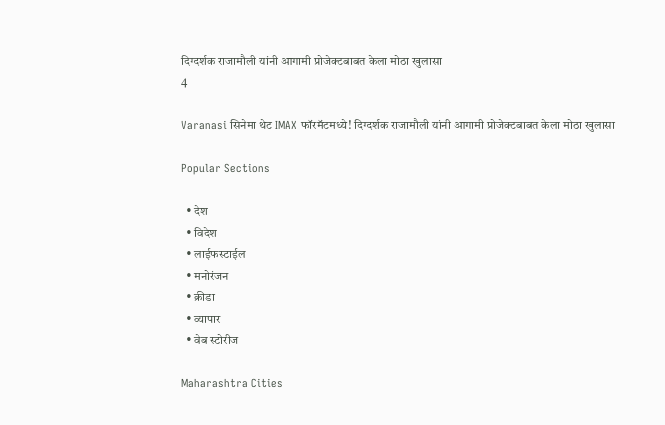दिग्दर्शक राजामौली यांनी आगामी प्रोजेक्टबाबत केला मोठा खुलासा
4

Varanasi सिनेमा थेट IMAX फॉरमॅटमध्ये! दिग्दर्शक राजामौली यांनी आगामी प्रोजेक्टबाबत केला मोठा खुलासा

Popular Sections

  • देश
  • विदेश
  • लाईफस्टाईल
  • मनोरंजन
  • क्रीडा
  • व्यापार
  • वेब स्टोरीज

Maharashtra Cities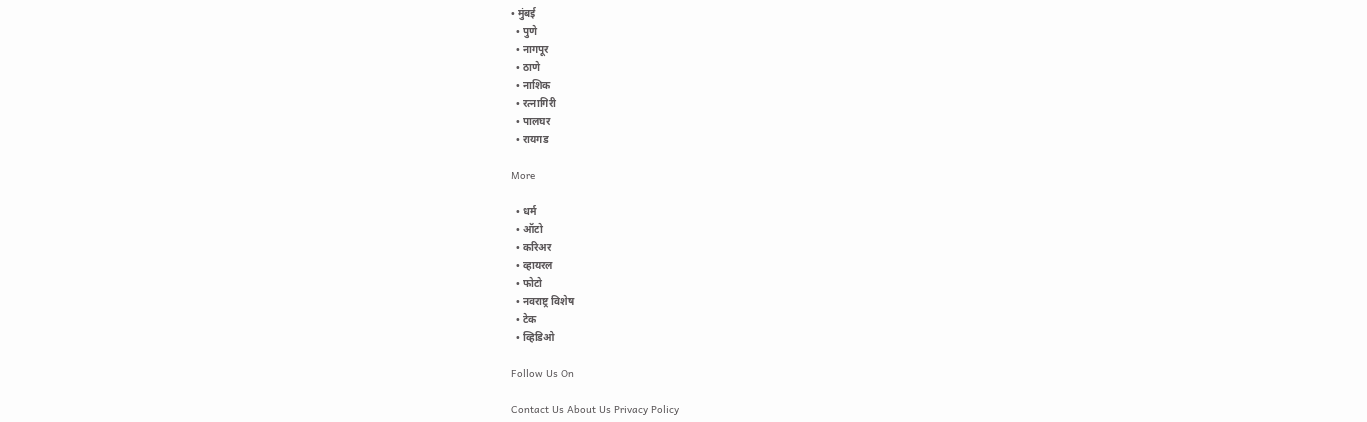• मुंबई
  • पुणे
  • नागपूर
  • ठाणे
  • नाशिक
  • रत्नागिरी
  • पालघर
  • रायगड

More

  • धर्म
  • ऑटो
  • करिअर
  • व्हायरल
  • फोटो
  • नवराष्ट्र विशेष
  • टेक
  • व्हिडिओ

Follow Us On

Contact Us About Us Privacy Policy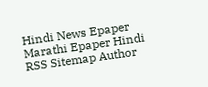Hindi News Epaper Marathi Epaper Hindi RSS Sitemap Author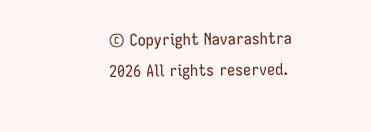© Copyright Navarashtra 2026 All rights reserved.